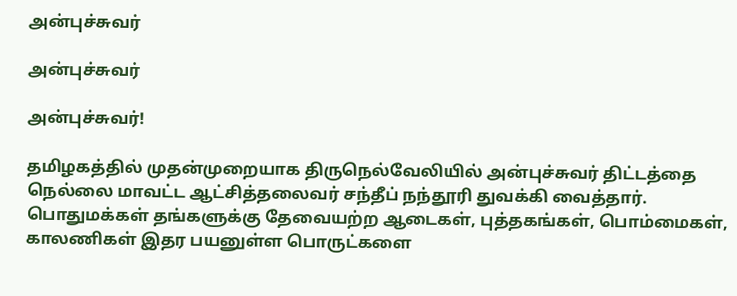அன்புச்சுவர்

அன்புச்சுவர்

அன்புச்சுவர்!

தமிழகத்தில் முதன்முறையாக திருநெல்வேலியில் அன்புச்சுவர் திட்டத்தை நெல்லை மாவட்ட ஆட்சித்தலைவர் சந்தீப் நந்தூரி துவக்கி வைத்தார். பொதுமக்கள் தங்களுக்கு தேவையற்ற ஆடைகள், புத்தகங்கள், பொம்மைகள், காலணிகள் இதர பயனுள்ள பொருட்களை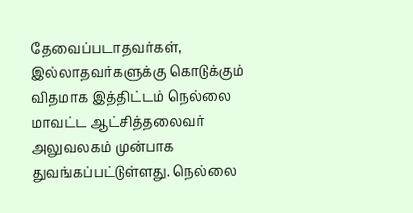தேவைப்படாதவர்கள், இல்லாதவர்களுக்கு கொடுக்கும் விதமாக இத்திட்டம் நெல்லை மாவட்ட ஆட்சித்தலைவர் அலுவலகம் முன்பாக துவங்கப்பட்டுள்ளது. நெல்லை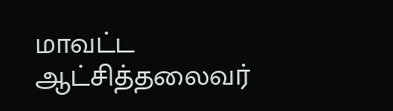மாவட்ட ஆட்சித்தலைவர்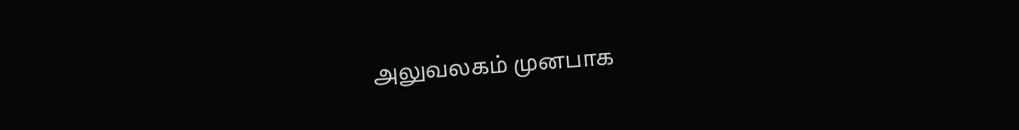அலுவலகம் முனபாக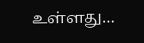உள்ளது…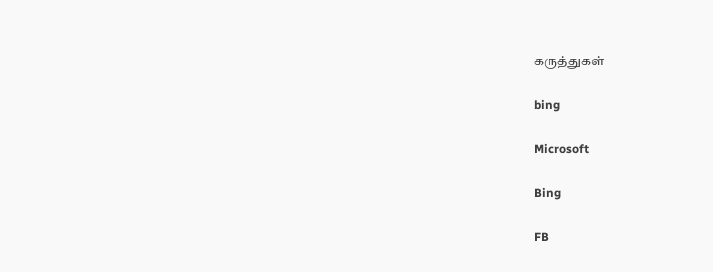கருத்துகள்

bing

Microsoft

Bing

FB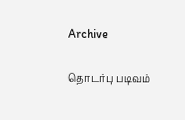Archive

தொடர்பு படிவம்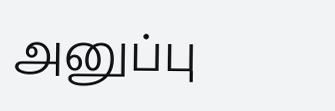அனுப்பு